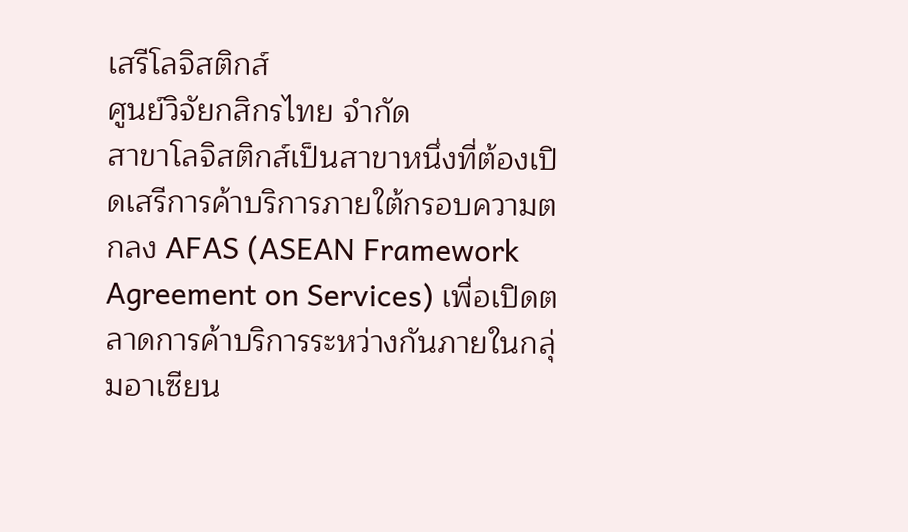เสรีโลจิสติกส์
ศูนย์วิจัยกสิกรไทย จำกัด
สาขาโลจิสติกส์เป็นสาขาหนึ่งที่ต้องเปิดเสรีการค้าบริการภายใต้กรอบความตกลง AFAS (ASEAN Framework Agreement on Services) เพื่อเปิดตลาดการค้าบริการระหว่างกันภายในกลุ่มอาเซียน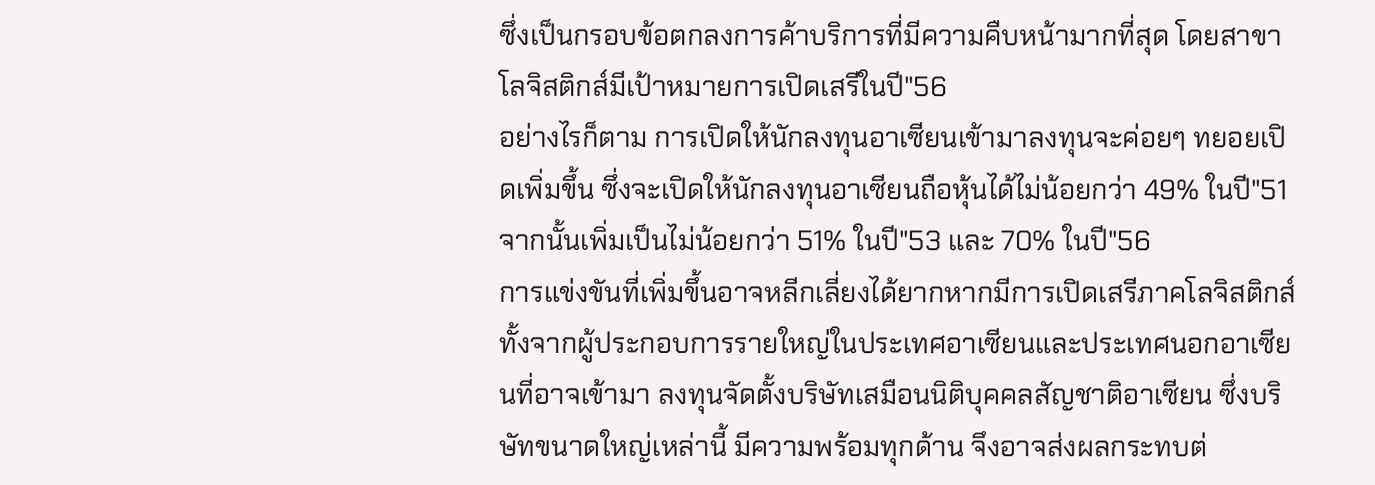ซึ่งเป็นกรอบข้อตกลงการค้าบริการที่มีความคืบหน้ามากที่สุด โดยสาขาโลจิสติกส์มีเป้าหมายการเปิดเสรีในปี"56
อย่างไรก็ตาม การเปิดให้นักลงทุนอาเซียนเข้ามาลงทุนจะค่อยๆ ทยอยเปิดเพิ่มขึ้น ซึ่งจะเปิดให้นักลงทุนอาเซียนถือหุ้นได้ไม่น้อยกว่า 49% ในปี"51 จากนั้นเพิ่มเป็นไม่น้อยกว่า 51% ในปี"53 และ 70% ในปี"56
การแข่งขันที่เพิ่มขึ้นอาจหลีกเลี่ยงได้ยากหากมีการเปิดเสรีภาคโลจิสติกส์ ทั้งจากผู้ประกอบการรายใหญ่ในประเทศอาเซียนและประเทศนอกอาเซียนที่อาจเข้ามา ลงทุนจัดตั้งบริษัทเสมือนนิติบุคคลสัญชาติอาเซียน ซึ่งบริษัทขนาดใหญ่เหล่านี้ มีความพร้อมทุกด้าน จึงอาจส่งผลกระทบต่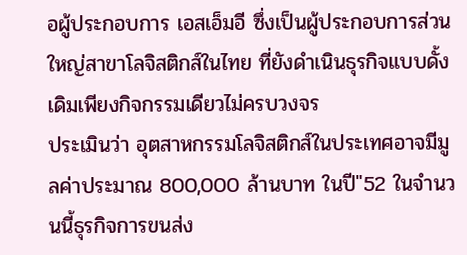อผู้ประกอบการ เอสเอ็มอี ซึ่งเป็นผู้ประกอบการส่วนใหญ่สาขาโลจิสติกส์ในไทย ที่ยังดำเนินธุรกิจแบบดั้งเดิมเพียงกิจกรรมเดียวไม่ครบวงจร
ประเมินว่า อุตสาหกรรมโลจิสติกส์ในประเทศอาจมีมูลค่าประมาณ 800,000 ล้านบาท ในปี"52 ในจำนวนนี้ธุรกิจการขนส่ง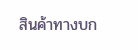สินค้าทางบก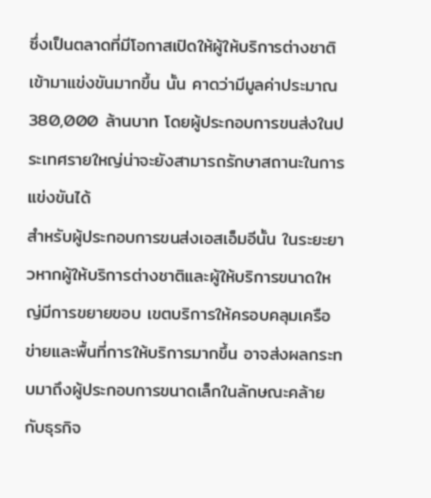ซึ่งเป็นตลาดที่มีโอกาสเปิดให้ผู้ให้บริการต่างชาติเข้ามาแข่งขันมากขึ้น นั้น คาดว่ามีมูลค่าประมาณ 380,000 ล้านบาท โดยผู้ประกอบการขนส่งในประเทศรายใหญ่น่าจะยังสามารถรักษาสถานะในการแข่งขันได้
สำหรับผู้ประกอบการขนส่งเอสเอ็มอีนั้น ในระยะยาวหากผู้ให้บริการต่างชาติและผู้ให้บริการขนาดใหญ่มีการขยายขอบ เขตบริการให้ครอบคลุมเครือข่ายและพื้นที่การให้บริการมากขึ้น อาจส่งผลกระทบมาถึงผู้ประกอบการขนาดเล็กในลักษณะคล้ายกับธุรกิจ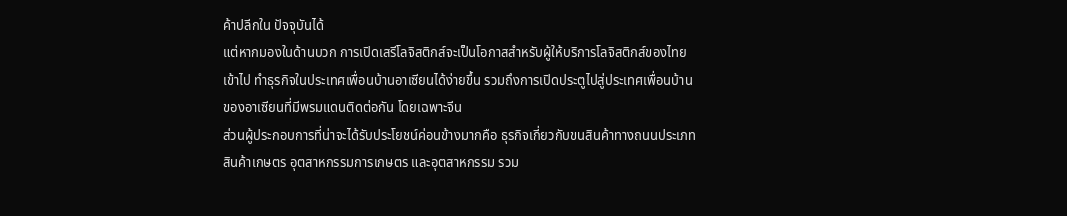ค้าปลีกใน ปัจจุบันได้
แต่หากมองในด้านบวก การเปิดเสรีโลจิสติกส์จะเป็นโอกาสสำหรับผู้ให้บริการโลจิสติกส์ของไทยเข้าไป ทำธุรกิจในประเทศเพื่อนบ้านอาเซียนได้ง่ายขึ้น รวมถึงการเปิดประตูไปสู่ประเทศเพื่อนบ้านของอาเซียนที่มีพรมแดนติดต่อกัน โดยเฉพาะจีน
ส่วนผู้ประกอบการที่น่าจะได้รับประโยชน์ค่อนข้างมากคือ ธุรกิจเกี่ยวกับขนสินค้าทางถนนประเภทสินค้าเกษตร อุตสาหกรรมการเกษตร และอุตสาหกรรม รวม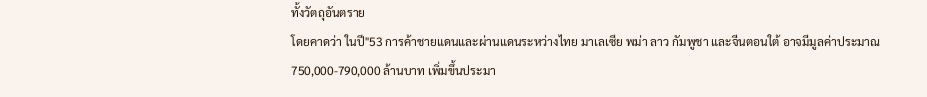ทั้งวัตถุอันตราย
โดยคาดว่า ในปี"53 การค้าชายแดนและผ่านแดนระหว่างไทย มาเลเซีย พม่า ลาว กัมพูชา และจีนตอนใต้ อาจมีมูลค่าประมาณ 750,000-790,000 ล้านบาท เพิ่มขึ้นประมา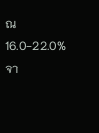ณ 16.0-22.0% จา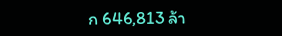ก 646,813 ล้า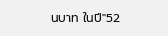นบาท ในปี"52